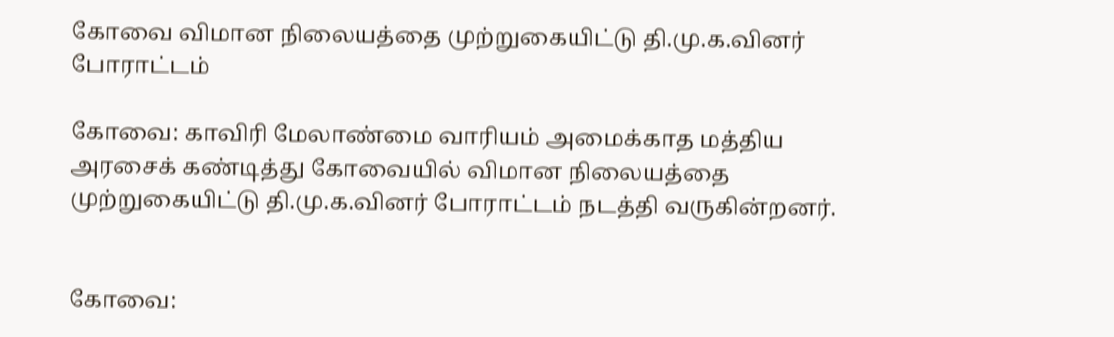கோவை விமான நிலையத்தை முற்றுகையிட்டு தி.மு.க.வினர் போராட்டம்

கோவை: காவிரி மேலாண்மை வாரியம் அமைக்காத மத்திய அரசைக் கண்டித்து கோவையில் விமான நிலையத்தை முற்றுகையிட்டு தி.மு.க.வினர் போராட்டம் நடத்தி வருகின்றனர்.


கோவை: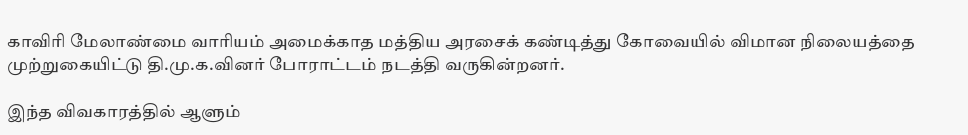காவிரி மேலாண்மை வாரியம் அமைக்காத மத்திய அரசைக் கண்டித்து கோவையில் விமான நிலையத்தை முற்றுகையிட்டு தி.மு.க.வினர் போராட்டம் நடத்தி வருகின்றனர்.

இந்த விவகாரத்தில் ஆளும்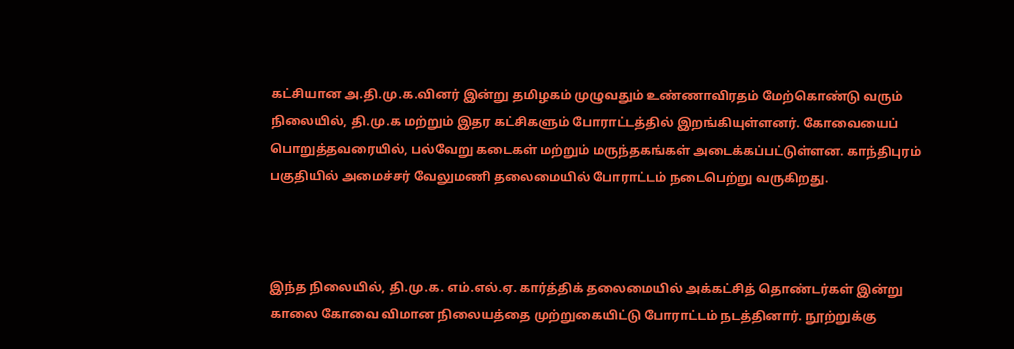கட்சியான அ.தி.மு.க.வினர் இன்று தமிழகம் முழுவதும் உண்ணாவிரதம் மேற்கொண்டு வரும் நிலையில், தி.மு.க மற்றும் இதர கட்சிகளும் போராட்டத்தில் இறங்கியுள்ளனர். கோவையைப் பொறுத்தவரையில், பல்வேறு கடைகள் மற்றும் மருந்தகங்கள் அடைக்கப்பட்டுள்ளன. காந்திபுரம் பகுதியில் அமைச்சர் வேலுமணி தலைமையில் போராட்டம் நடைபெற்று வருகிறது.



இந்த நிலையில், தி.மு.க. எம்.எல்.ஏ. கார்த்திக் தலைமையில் அக்கட்சித் தொண்டர்கள் இன்று காலை கோவை விமான நிலையத்தை முற்றுகையிட்டு போராட்டம் நடத்தினார். நூற்றுக்கு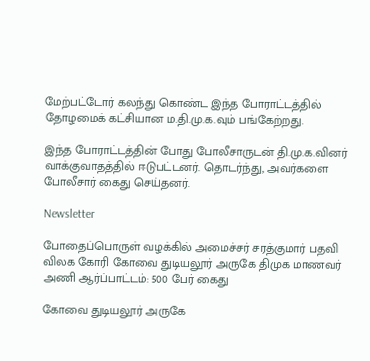மேற்பட்டோர் கலந்து கொண்ட இந்த போராட்டத்தில் தோழமைக் கட்சியான ம.தி.மு.க.வும் பங்கேற்றது.

இந்த போராட்டத்தின் போது போலீசாருடன் தி.மு.க.வினர் வாக்குவாதத்தில் ஈடுபட்டனர். தொடர்ந்து, அவர்களை போலீசார் கைது செய்தனர்.

Newsletter

போதைப்பொருள் வழக்கில் அமைச்சர் சரத்குமார் பதவி விலக கோரி கோவை துடியலூர் அருகே திமுக மாணவர் அணி ஆர்ப்பாட்டம்: 500 பேர் கைது

கோவை துடியலூர் அருகே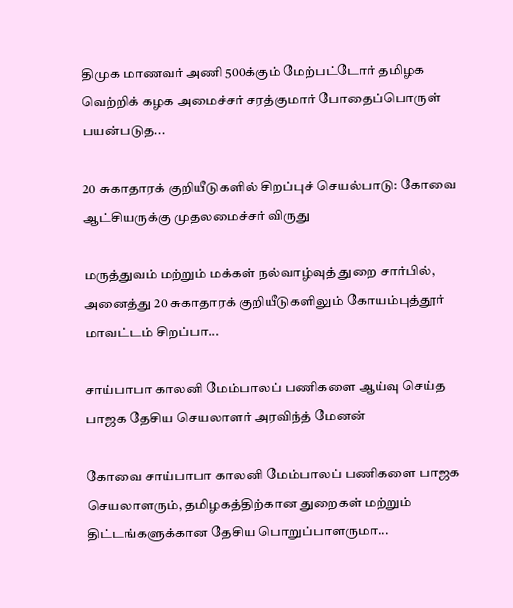திமுக மாணவர் அணி 500க்கும் மேற்பட்டோர் தமிழக வெற்றிக் கழக அமைச்சர் சரத்குமார் போதைப்பொருள் பயன்படுத...

20 சுகாதாரக் குறியீடுகளில் சிறப்புச் செயல்பாடு: கோவை ஆட்சியருக்கு முதலமைச்சர் விருது

மருத்துவம் மற்றும் மக்கள் நல்வாழ்வுத் துறை சார்பில், அனைத்து 20 சுகாதாரக் குறியீடுகளிலும் கோயம்புத்தூர் மாவட்டம் சிறப்பா...

சாய்பாபா காலனி மேம்பாலப் பணிகளை ஆய்வு செய்த பாஜக தேசிய செயலாளர் அரவிந்த் மேனன்

கோவை சாய்பாபா காலனி மேம்பாலப் பணிகளை பாஜக செயலாளரும், தமிழகத்திற்கான துறைகள் மற்றும் திட்டங்களுக்கான தேசிய பொறுப்பாளருமா...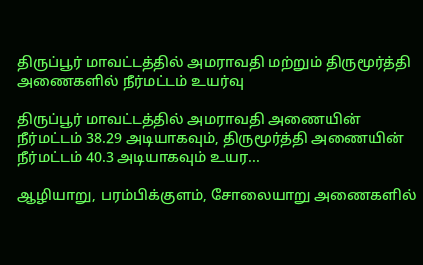திருப்பூர் மாவட்டத்தில் அமராவதி மற்றும் திருமூர்த்தி அணைகளில் நீர்மட்டம் உயர்வு

திருப்பூர் மாவட்டத்தில் அமராவதி அணையின் நீர்மட்டம் 38.29 அடியாகவும், திருமூர்த்தி அணையின் நீர்மட்டம் 40.3 அடியாகவும் உயர...

ஆழியாறு, பரம்பிக்குளம், சோலையாறு அணைகளில்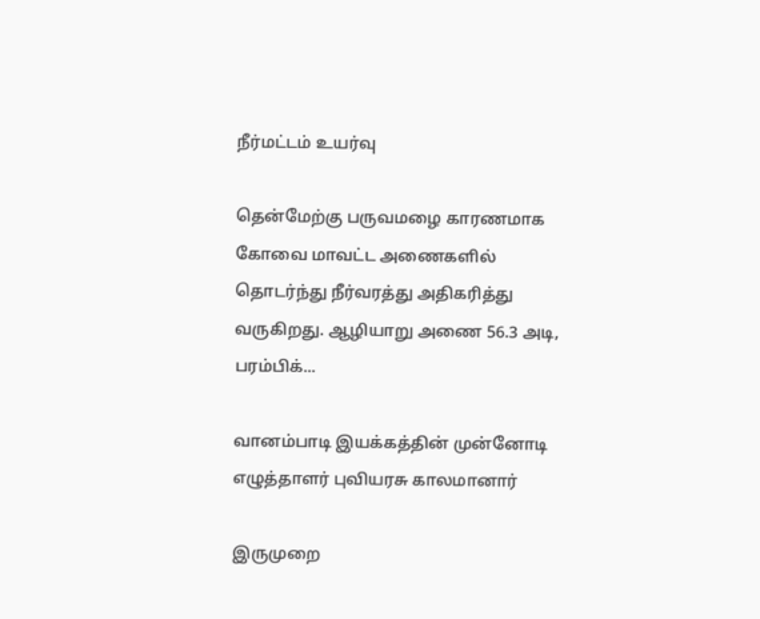நீர்மட்டம் உயர்வு

தென்மேற்கு பருவமழை காரணமாக கோவை மாவட்ட அணைகளில் தொடர்ந்து நீர்வரத்து அதிகரித்து வருகிறது. ஆழியாறு அணை 56.3 அடி, பரம்பிக்...

வானம்பாடி இயக்கத்தின் முன்னோடி எழுத்தாளர் புவியரசு காலமானார்

இருமுறை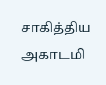சாகித்திய அகாடமி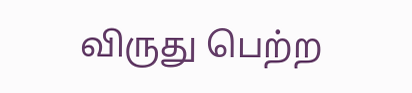விருது பெற்ற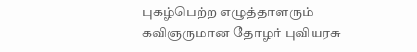புகழ்பெற்ற எழுத்தாளரும் கவிஞருமான தோழர் புவியரசு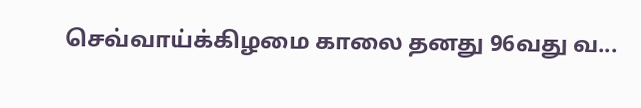செவ்வாய்க்கிழமை காலை தனது 96வது வ...